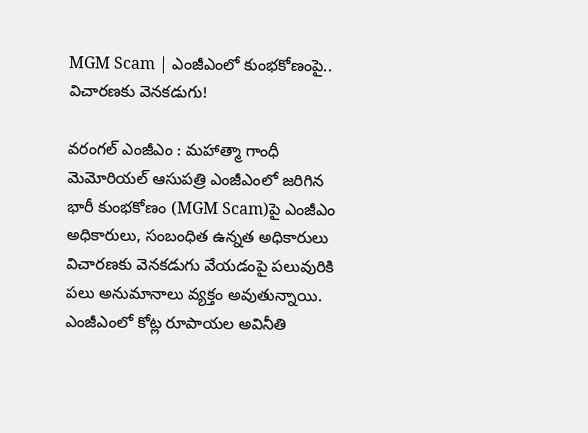MGM Scam | ఎంజీఎంలో కుంభకోణంపై.. విచారణకు వెనకడుగు!

వరంగల్ ఎంజీఎం : మహాత్మా గాంధీ మెమోరియల్ ఆసుపత్రి ఎంజీఎంలో జరిగిన భారీ కుంభకోణం (MGM Scam)పై ఎంజీఎం అధికారులు, సంబంధిత ఉన్నత అధికారులు విచారణకు వెనకడుగు వేయడంపై పలువురికి పలు అనుమానాలు వ్యక్తం అవుతున్నాయి. ఎంజీఎంలో కోట్ల రూపాయల అవినీతి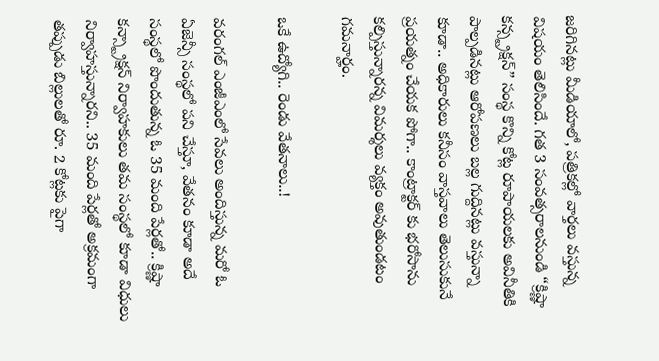జరిగినట్లు మీడియాలో, పత్రికల్లో వార్తలు వస్తున్న విషయం తెలిసిందే. గత 3 సంవత్సరాలనుండి “క్రిష్ణా కన్స్ట్రక్షన్” సంస్థ కొన్ని కోట్ల రూపాయలకు అవినీతికి పాల్పడినట్లు ఆరోపణలు బల్ల గుద్దినట్లు వస్తున్నా కూడా.. అధికారులు కనీసం వాస్తవాలు తెలుసుకునే ప్రయత్నం చేయక పోగా.. కాంట్రాక్టర్ కు భరోసాను కల్పిస్తున్నారన్న విమర్శలు వ్యక్తం అవుతుండటం గమనార్హం.

ఒకే ఉద్యోగి.. రెండు వేతనాలు..!

వరంగల్ ఎంజీఎంలో సేవలు అందిస్తున్న మరో ఓ ఏజెన్సీ సంస్థలో పని చేస్తూ, వేతనం కూడా అదే సంస్థలో పొందుతున్న ఓ 35 మంది పేర్లతో.. క్రిష్ణా కన్స్ట్రాక్షన్ నిర్వాహకులు తమ సంస్థలో కూడా విధులు నిర్వాహస్తున్నారని.. 35 మంది పేర్లతో అక్రమంగా తప్పుడు బిల్లులతో రూ. 2 కోట్లకు పైగా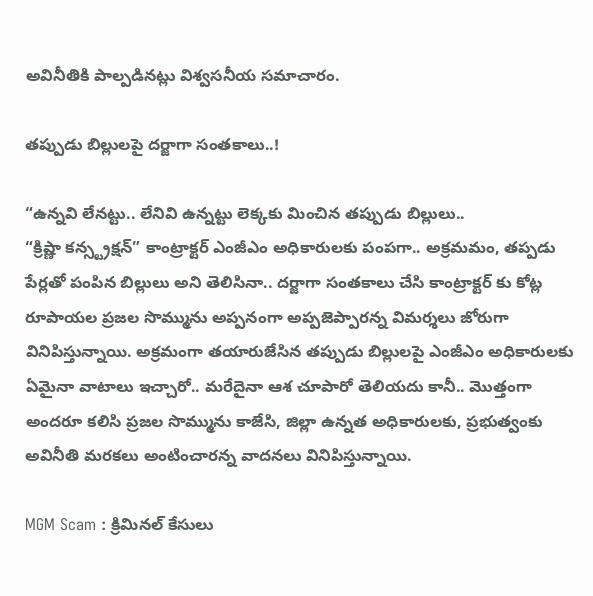అవినీతికి పాల్పడినట్లు విశ్వసనీయ సమాచారం.

తప్పుడు బిల్లులపై దర్జాగా సంతకాలు..!

“ఉన్నవి లేనట్టు.. లేనివి ఉన్నట్టు లెక్కకు మించిన తప్పుడు బిల్లులు..
“క్రిష్ణా కన్స్ట్రక్షన్” కాంట్రాక్టర్ ఎంజీఎం అధికారులకు పంపగా.. అక్రమమం, తప్పడు పేర్లతో పంపిన బిల్లులు అని తెలిసినా.. దర్జాగా సంతకాలు చేసి కాంట్రాక్టర్ కు కోట్ల రూపాయల ప్రజల సొమ్మును అప్పనంగా అప్పజెప్పారన్న విమర్శలు జోరుగా వినిపిస్తున్నాయి. అక్రమంగా తయారుజేసిన తప్పుడు బిల్లులపై ఎంజీఎం అధికారులకు ఏమైనా వాటాలు ఇచ్చారో.. మరేదైనా ఆశ చూపారో తెలియదు కానీ.. మొత్తంగా అందరూ కలిసి ప్రజల సొమ్మును కాజేసి, జిల్లా ఉన్నత అధికారులకు, ప్రభుత్వంకు అవినీతి మరకలు అంటించారన్న వాదనలు వినిపిస్తున్నాయి.

MGM Scam : క్రిమినల్ కేసులు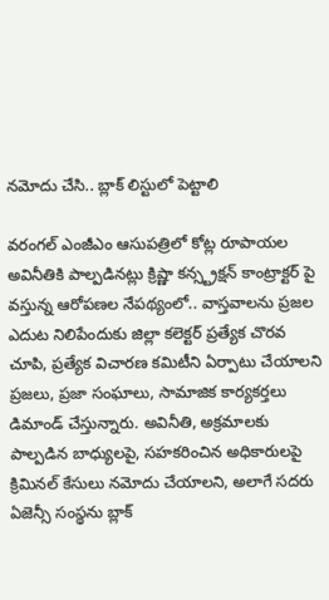నమోదు చేసి.. బ్లాక్ లిస్టులో పెట్టాలి

వరంగల్ ఎంజీఎం ఆసుపత్రిలో కోట్ల రూపాయల అవినీతికి పాల్పడినట్లు క్రిష్ణా కన్స్ట్రక్షన్ కాంట్రాక్టర్ పై వస్తున్న ఆరోపణల నేపథ్యంలో.. వాస్తవాలను ప్రజల ఎదుట నిలిపేందుకు జిల్లా కలెక్టర్ ప్రత్యేక చొరవ చూపి, ప్రత్యేక విచారణ కమిటీని ఏర్పాటు చేయాలని ప్రజలు, ప్రజా సంఘాలు, సామాజిక కార్యకర్తలు డిమాండ్ చేస్తున్నారు. అవినీతి, అక్రమాలకు పాల్పడిన బాధ్యులపై, సహకరించిన అధికారులపై క్రిమినల్ కేసులు నమోదు చేయాలని, అలాగే సదరు ఏజెన్సీ సంస్థను బ్లాక్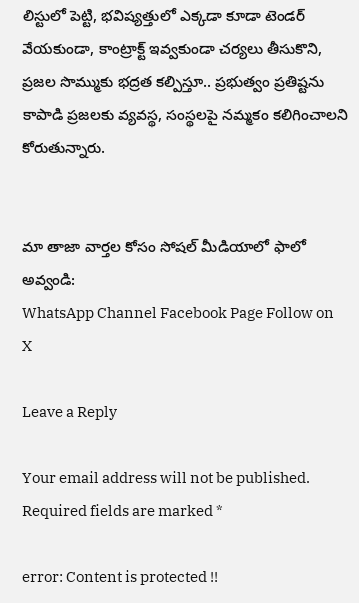లిస్టులో పెట్టి, భవిష్యత్తులో ఎక్కడా కూడా టెండర్ వేయకుండా, కాంట్రాక్ట్ ఇవ్వకుండా చర్యలు తీసుకొని, ప్రజల సొమ్ముకు భద్రత కల్పిస్తూ.. ప్రభుత్వం ప్రతిష్టను కాపాడి ప్రజలకు వ్యవస్థ, సంస్థలపై నమ్మకం కలిగించాలని కోరుతున్నారు.


మా తాజా వార్తల కోసం సోషల్ మీడియాలో ఫాలో అవ్వండి:
WhatsApp Channel Facebook Page Follow on X

Leave a Reply

Your email address will not be published. Required fields are marked *

error: Content is protected !!